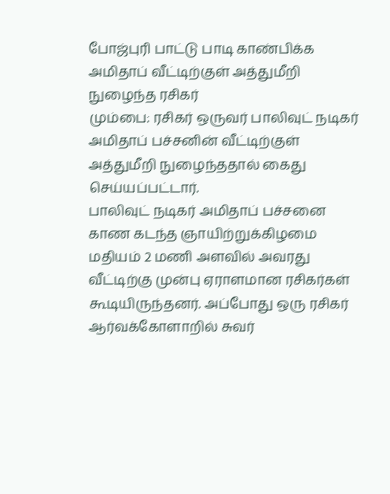போஜ்புரி பாட்டு பாடி காண்பிக்க அமிதாப் வீட்டிற்குள் அத்துமீறி நுழைந்த ரசிகர்
மும்பை: ரசிகர் ஒருவர் பாலிவுட் நடிகர் அமிதாப் பச்சனின் வீட்டிற்குள் அத்துமீறி நுழைந்ததால் கைது செய்யப்பட்டார்.
பாலிவுட் நடிகர் அமிதாப் பச்சனை காண கடந்த ஞாயிற்றுக்கிழமை மதியம் 2 மணி அளவில் அவரது வீட்டிற்கு முன்பு ஏராளமான ரசிகர்கள் கூடியிருந்தனர். அப்போது ஒரு ரசிகர் ஆர்வக்கோளாறில் சுவர்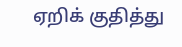ஏறிக் குதித்து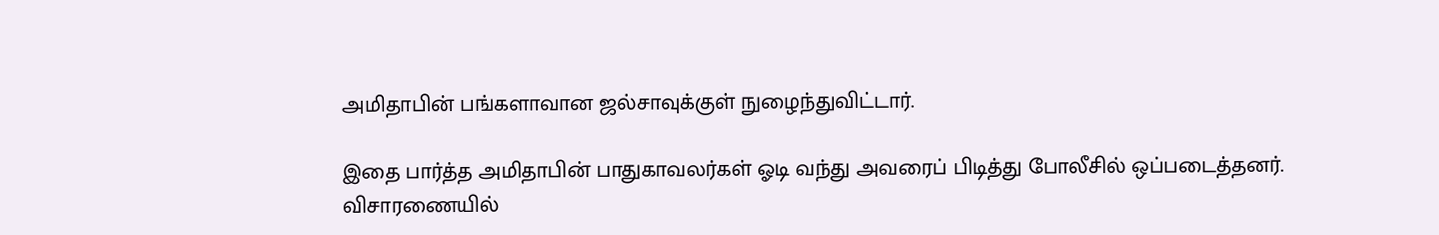அமிதாபின் பங்களாவான ஜல்சாவுக்குள் நுழைந்துவிட்டார்.

இதை பார்த்த அமிதாபின் பாதுகாவலர்கள் ஓடி வந்து அவரைப் பிடித்து போலீசில் ஒப்படைத்தனர். விசாரணையில்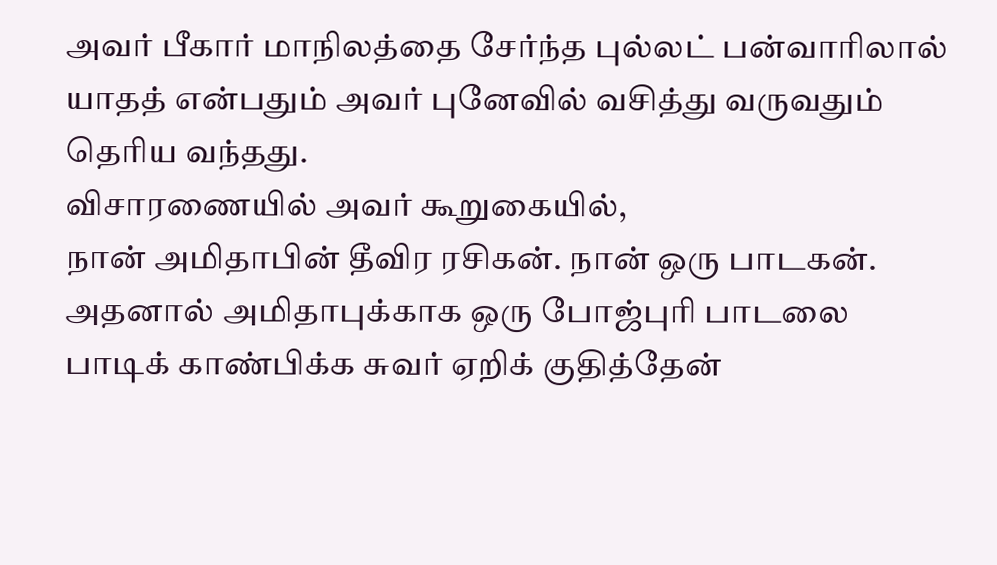அவர் பீகார் மாநிலத்தை சேர்ந்த புல்லட் பன்வாரிலால் யாதத் என்பதும் அவர் புனேவில் வசித்து வருவதும் தெரிய வந்தது.
விசாரணையில் அவர் கூறுகையில்,
நான் அமிதாபின் தீவிர ரசிகன். நான் ஒரு பாடகன். அதனால் அமிதாபுக்காக ஒரு போஜ்புரி பாடலை பாடிக் காண்பிக்க சுவர் ஏறிக் குதித்தேன்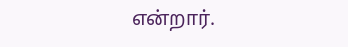என்றார்.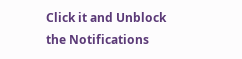Click it and Unblock the Notifications